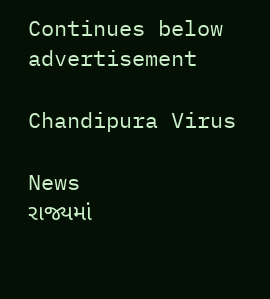Continues below advertisement

Chandipura Virus

News
રાજ્યમાં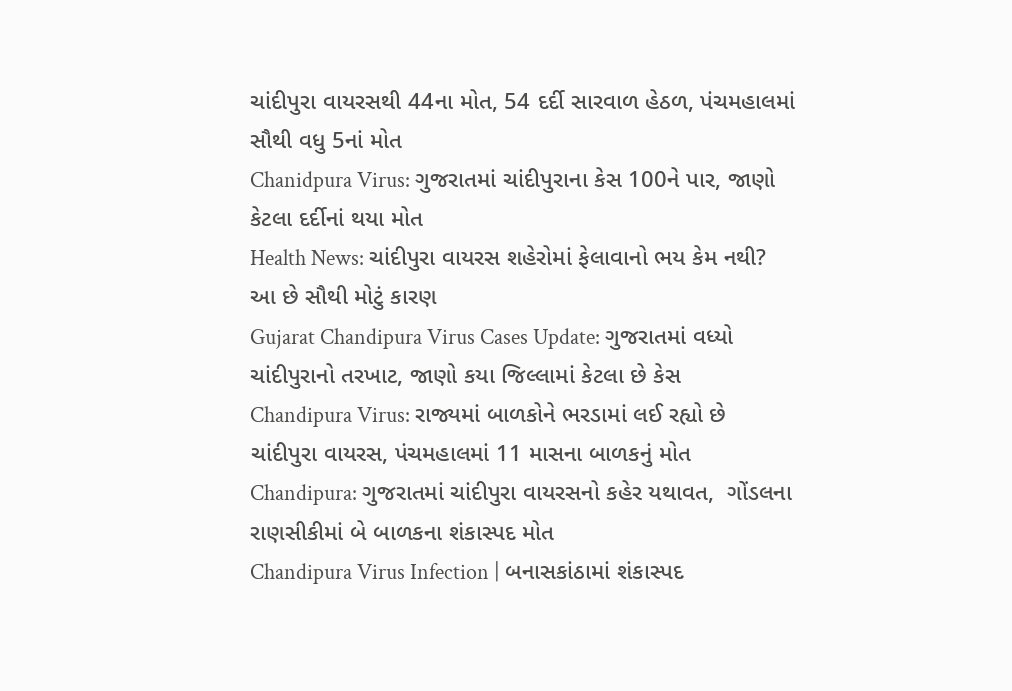ચાંદીપુરા વાયરસથી 44ના મોત, 54 દર્દી સારવાળ હેઠળ, પંચમહાલમાં સૌથી વધુ 5નાં મોત
Chanidpura Virus: ગુજરાતમાં ચાંદીપુરાના કેસ 100ને પાર, જાણો કેટલા દર્દીનાં થયા મોત
Health News: ચાંદીપુરા વાયરસ શહેરોમાં ફેલાવાનો ભય કેમ નથી? આ છે સૌથી મોટું કારણ
Gujarat Chandipura Virus Cases Update: ગુજરાતમાં વધ્યો ચાંદીપુરાનો તરખાટ, જાણો કયા જિલ્લામાં કેટલા છે કેસ
Chandipura Virus: રાજ્યમાં બાળકોને ભરડામાં લઈ રહ્યો છે ચાંદીપુરા વાયરસ, પંચમહાલમાં 11 માસના બાળકનું મોત
Chandipura: ગુજરાતમાં ચાંદીપુરા વાયરસનો કહેર યથાવત,  ગોંડલના રાણસીકીમાં બે બાળકના શંકાસ્પદ મોત
Chandipura Virus Infection | બનાસકાંઠામાં શંકાસ્પદ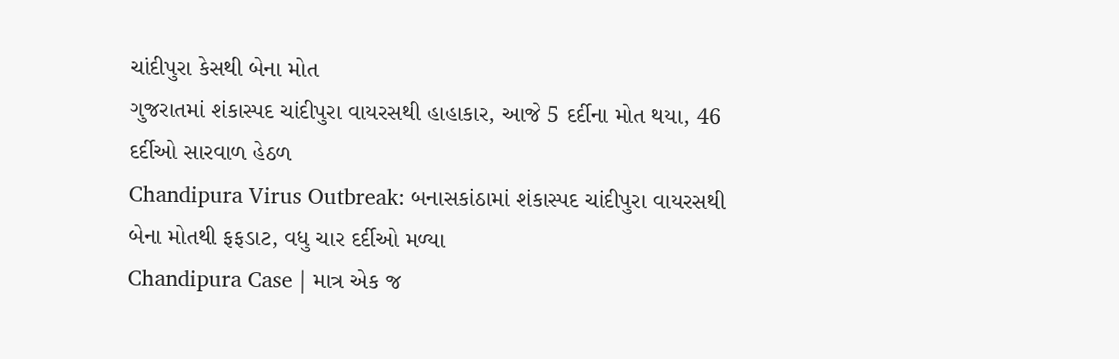ચાંદીપુરા કેસથી બેના મોત
ગુજરાતમાં શંકાસ્પદ ચાંદીપુરા વાયરસથી હાહાકાર, આજે 5 દર્દીના મોત થયા, 46 દર્દીઓ સારવાળ હેઠળ
Chandipura Virus Outbreak: બનાસકાંઠામાં શંકાસ્પદ ચાંદીપુરા વાયરસથી બેના મોતથી ફફડાટ, વધુ ચાર દર્દીઓ મળ્યા
Chandipura Case | માત્ર એક જ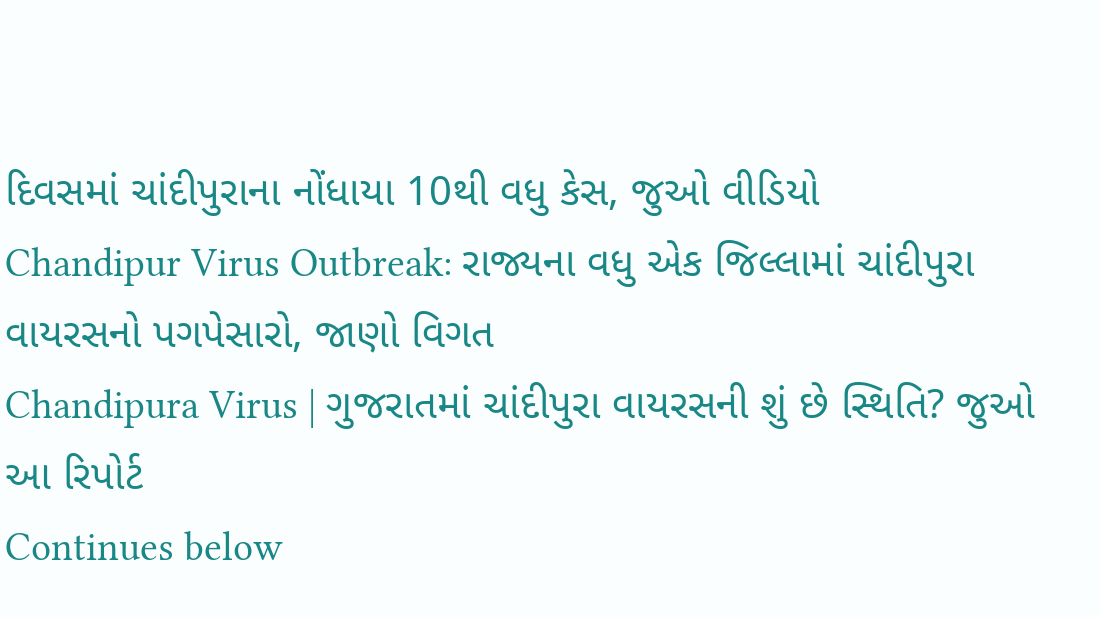દિવસમાં ચાંદીપુરાના નોંધાયા 10થી વધુ કેસ, જુઓ વીડિયો
Chandipur Virus Outbreak: રાજ્યના વધુ એક જિલ્લામાં ચાંદીપુરા વાયરસનો પગપેસારો, જાણો વિગત
Chandipura Virus | ગુજરાતમાં ચાંદીપુરા વાયરસની શું છે સ્થિતિ? જુઓ આ રિપોર્ટ
Continues below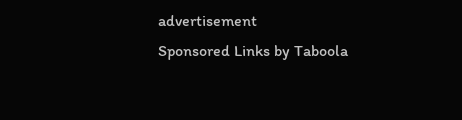advertisement
Sponsored Links by Taboola